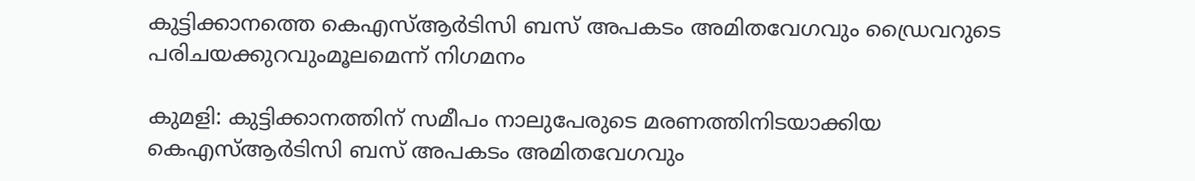കുട്ടിക്കാനത്തെ കെഎസ്‌ആർടിസി ബസ് അപകടം അമിതവേഗവും ഡ്രൈവറുടെ പരിചയക്കുറവുംമൂലമെന്ന് നിഗമനം

കുമളി: കുട്ടിക്കാനത്തിന് സമീപം നാലുപേരുടെ മരണത്തിനിടയാക്കിയ കെഎസ്‌ആർടിസി ബസ് അപകടം അമിതവേഗവും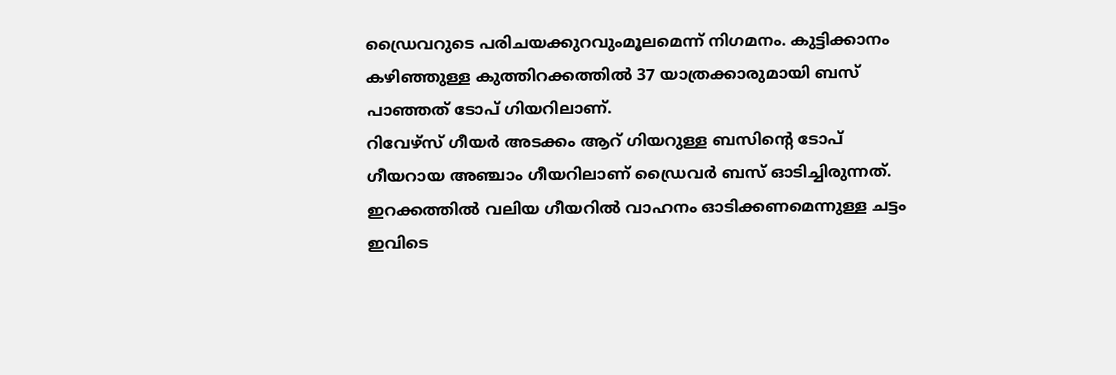ഡ്രൈവറുടെ പരിചയക്കുറവുംമൂലമെന്ന് നിഗമനം. കുട്ടിക്കാനം കഴിഞ്ഞുള്ള കുത്തിറക്കത്തില്‍ 37 യാത്രക്കാരുമായി ബസ് പാഞ്ഞത് ടോപ് ഗിയറിലാണ്.
റിവേഴ്സ് ഗീയർ അടക്കം ആറ് ഗിയറുള്ള ബസിന്‍റെ ടോപ് ഗീയറായ അഞ്ചാം ഗീയറിലാണ് ഡ്രൈവർ ബസ് ഓടിച്ചിരുന്നത്. ഇറക്കത്തില്‍ വലിയ ഗീയറില്‍ വാഹനം ഓടിക്കണമെന്നുള്ള ചട്ടം ഇവിടെ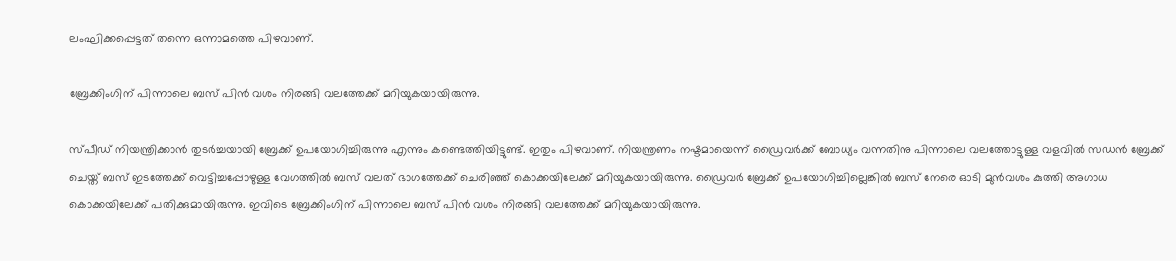ലംഘിക്കപ്പെട്ടത് തന്നെ ഒന്നാമത്തെ പിഴവാണ്.

ബ്രേക്കിംഗിന് പിന്നാലെ ബസ് പിൻ വശം നിരങ്ങി വലത്തേക്ക് മറിയുകയായിരുന്നു.

സ്പീഡ് നിയന്ത്രിക്കാൻ തുടർച്ചയായി ബ്രേക്ക് ഉപയോഗിച്ചിരുന്നു എന്നും കണ്ടെത്തിയിട്ടുണ്ട്. ഇതും പിഴവാണ്. നിയന്ത്രണം നഷ്ടമായെന്ന് ഡ്രൈവർക്ക് ബോധ്യം വന്നതിനു പിന്നാലെ വലത്തോട്ടുള്ള വളവില്‍ സഡൻ ബ്രേക്ക് ചെയ്ത് ബസ് ഇടത്തേക്ക് വെട്ടിച്ചപ്പോഴുള്ള വേഗത്തില്‍ ബസ് വലത് ഭാഗത്തേക്ക് ചെരിഞ്ഞ് കൊക്കയിലേക്ക് മറിയുകയായിരുന്നു. ഡ്രൈവർ ബ്രേക്ക് ഉപയോഗിച്ചില്ലെങ്കില്‍ ബസ് നേരെ ഓടി മുൻവശം കുത്തി അഗാധ കൊക്കയിലേക്ക് പതിക്കുമായിരുന്നു. ഇവിടെ ബ്രേക്കിംഗിന് പിന്നാലെ ബസ് പിൻ വശം നിരങ്ങി വലത്തേക്ക് മറിയുകയായിരുന്നു.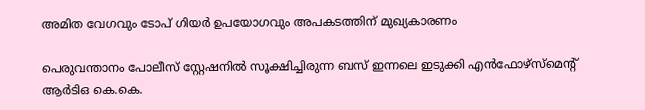അമിത വേഗവും ടോപ് ഗിയർ ഉപയോഗവും അപകടത്തിന് മുഖ്യകാരണം

പെരുവന്താനം പോലീസ് സ്റ്റേഷനില്‍ സൂക്ഷിച്ചിരുന്ന ബസ് ഇന്നലെ ഇടുക്കി എൻഫോഴ്സ്മെന്‍റ് ആർടിഒ കെ.കെ.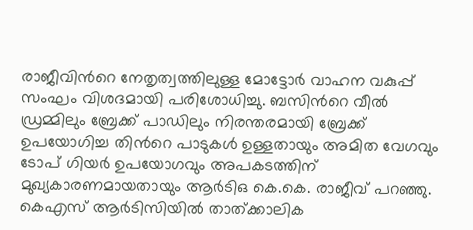രാജീവിന്‍റെ നേതൃത്വത്തിലുള്ള മോട്ടോർ വാഹന വകുപ്പ് സംഘം വിശദമായി പരിശോധിച്ചു. ബസിന്‍റെ വീല്‍ ഡ്രമ്മിലും ബ്രേക്ക് പാഡിലും നിരന്തരമായി ബ്രേക്ക് ഉപയോഗിച്ച തിന്‍റെ പാടുകള്‍ ഉള്ളതായും അമിത വേഗവും ടോപ് ഗിയർ ഉപയോഗവും അപകടത്തിന് മുഖ്യകാരണമായതായും ആർടിഒ കെ.കെ. രാജീവ് പറഞ്ഞു. കെഎസ് ആർടിസിയില്‍ താത്ക്കാലിക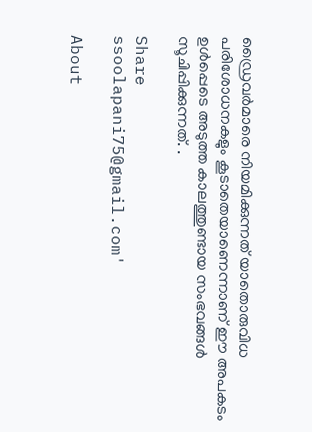ഡ്രൈവർമാരെ നിയമിക്കുന്നത് യാതൊരുവിധ പരിശോധനകളും കൂടാതെയാണെന്നാണ് ഈ അപകടം ഉള്‍പ്പെടെ അടുത്ത കാലത്തുണ്ടായ സംഭവങ്ങള്‍ സൂചിപ്പിക്കുന്നത്. .

Share
ssoolapani75@gmail.com'

About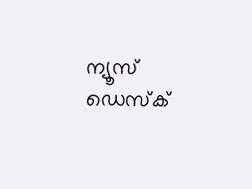ന്യൂസ് ഡെസ്ക്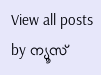View all posts by ന്യൂസ്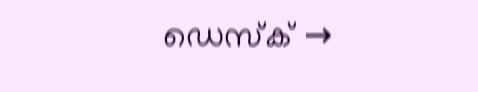ഡെസ്ക് →